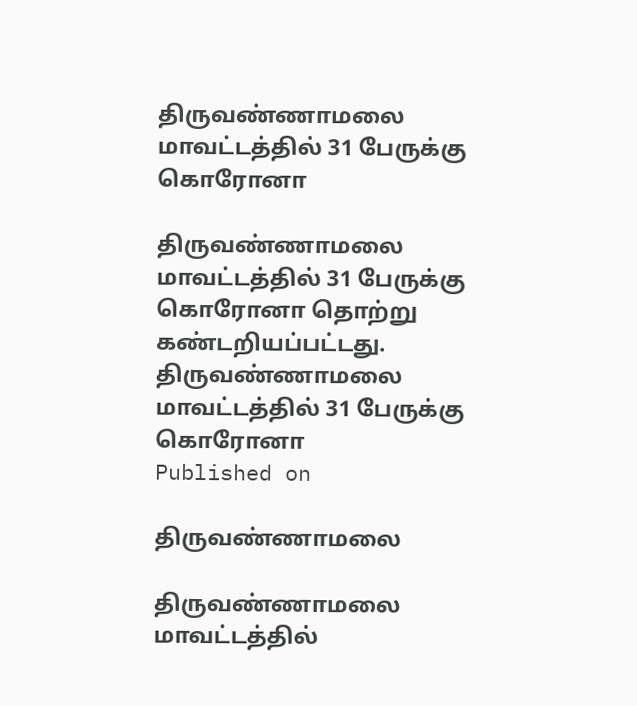திருவண்ணாமலை மாவட்டத்தில் 31 பேருக்கு கொரோனா

திருவண்ணாமலை மாவட்டத்தில் 31 பேருக்கு கொரோனா தொற்று கண்டறியப்பட்டது.
திருவண்ணாமலை மாவட்டத்தில் 31 பேருக்கு கொரோனா
Published on

திருவண்ணாமலை

திருவண்ணாமலை மாவட்டத்தில்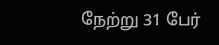நேற்று 31 பேர்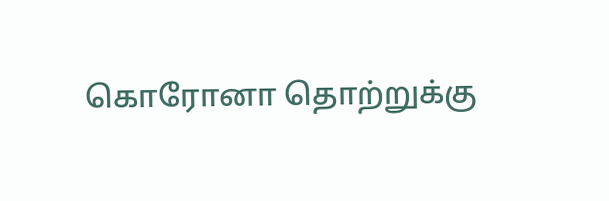கொரோனா தொற்றுக்கு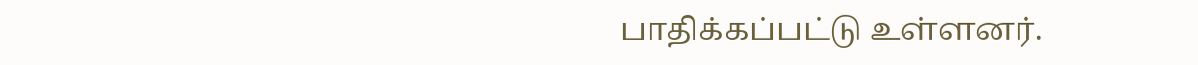பாதிக்கப்பட்டு உள்ளனர்.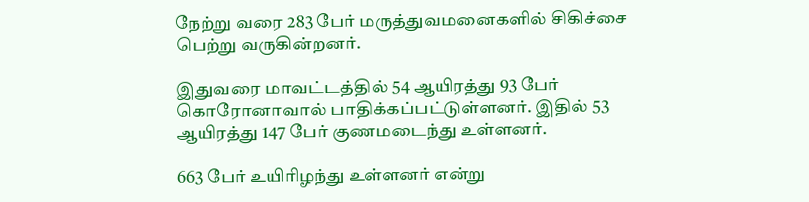நேற்று வரை 283 பேர் மருத்துவமனைகளில் சிகிச்சை பெற்று வருகின்றனர்.

இதுவரை மாவட்டத்தில் 54 ஆயிரத்து 93 பேர் கொரோனாவால் பாதிக்கப்பட்டுள்ளனர். இதில் 53 ஆயிரத்து 147 பேர் குணமடைந்து உள்ளனர்.

663 பேர் உயிரிழந்து உள்ளனர் என்று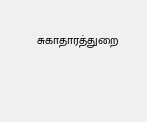சுகாதாரத்துறை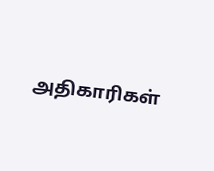அதிகாரிகள்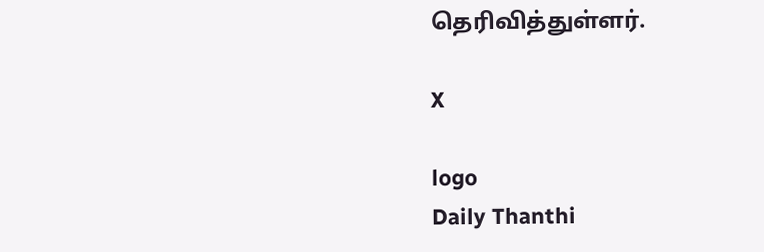தெரிவித்துள்ளர்.

X

logo
Daily Thanthi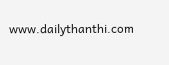www.dailythanthi.com